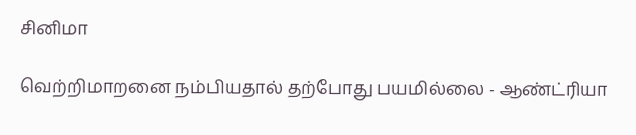சினிமா

வெற்றிமாறனை நம்பியதால் தற்போது பயமில்லை - ஆண்ட்ரியா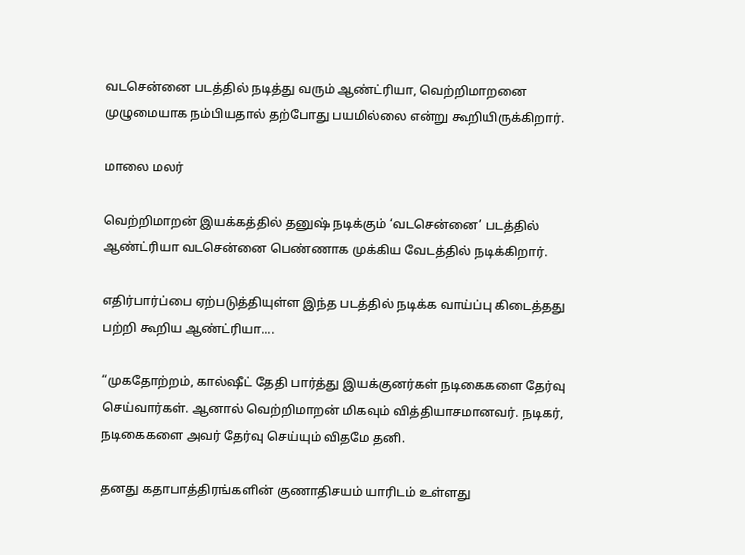வடசென்னை படத்தில் நடித்து வரும் ஆண்ட்ரியா, வெற்றிமாறனை முழுமையாக நம்பியதால் தற்போது பயமில்லை என்று கூறியிருக்கிறார்.

மாலை மலர்

வெற்றிமாறன் இயக்கத்தில் தனுஷ் நடிக்கும் ‘வடசென்னை’ படத்தில் ஆண்ட்ரியா வடசென்னை பெண்ணாக முக்கிய வேடத்தில் நடிக்கிறார்.

எதிர்பார்ப்பை ஏற்படுத்தியுள்ள இந்த படத்தில் நடிக்க வாய்ப்பு கிடைத்தது பற்றி கூறிய ஆண்ட்ரியா....

“முகதோற்றம், கால்ஷீட் தேதி பார்த்து இயக்குனர்கள் நடிகைகளை தேர்வு செய்வார்கள். ஆனால் வெற்றிமாறன் மிகவும் வித்தியாசமானவர். நடிகர், நடிகைகளை அவர் தேர்வு செய்யும் விதமே தனி.

தனது கதாபாத்திரங்களின் குணாதிசயம் யாரிடம் உள்ளது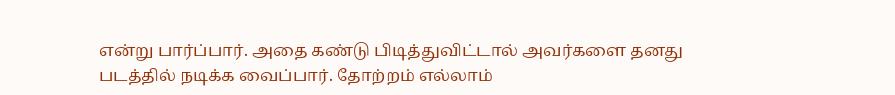என்று பார்ப்பார். அதை கண்டு பிடித்துவிட்டால் அவர்களை தனது படத்தில் நடிக்க வைப்பார். தோற்றம் எல்லாம்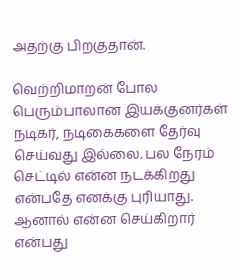அதற்கு பிறகுதான்.

வெற்றிமாறன் போல பெரும்பாலான இயக்குனர்கள் நடிகர், நடிகைகளை தேர்வு செய்வது இல்லை. பல நேரம் செட்டில் என்ன நடக்கிறது என்பதே எனக்கு புரியாது. ஆனால் என்ன செய்கிறார் என்பது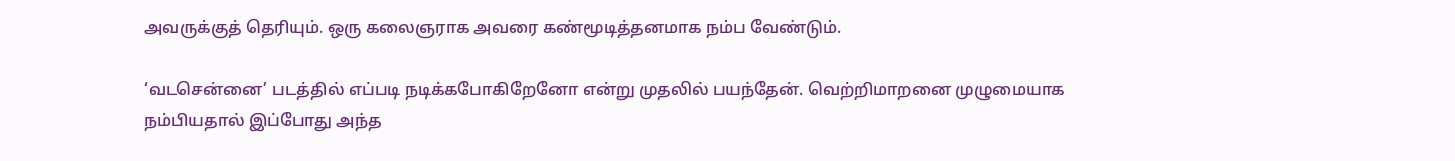அவருக்குத் தெரியும். ஒரு கலைஞராக அவரை கண்மூடித்தனமாக நம்ப வேண்டும்.

‘வடசென்னை’ படத்தில் எப்படி நடிக்கபோகிறேனோ என்று முதலில் பயந்தேன். வெற்றிமாறனை முழுமையாக நம்பியதால் இப்போது அந்த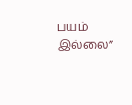பயம் இல்லை”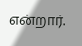என்றார்.